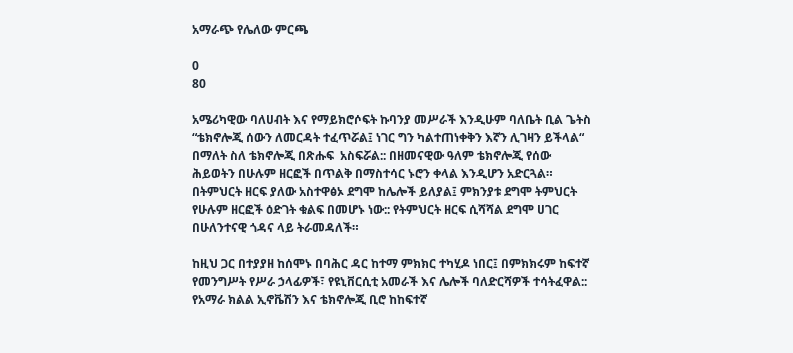አማራጭ የሌለው ምርጫ

0
80

አሜሪካዊው ባለሀብት እና የማይክሮሶፍት ኩባንያ መሥራች እንዲሁም ባለቤት ቢል ጌትስ “ቴክኖሎጂ ሰውን ለመርዳት ተፈጥሯል፤ ነገር ግን ካልተጠነቀቅን እኛን ሊገዛን ይችላል“ በማለት ስለ ቴክኖሎጂ በጽሑፍ  አስፍሯል:: በዘመናዊው ዓለም ቴክኖሎጂ የሰው ሕይወትን በሁሉም ዘርፎች በጥልቅ በማስተሳር ኑሮን ቀላል እንዲሆን አድርጓል። በትምህርት ዘርፍ ያለው አስተዋፅኦ ደግሞ ከሌሎች ይለያል፤ ምክንያቱ ደግሞ ትምህርት የሁሉም ዘርፎች ዕድገት ቁልፍ በመሆኑ ነው:: የትምህርት ዘርፍ ሲሻሻል ደግሞ ሀገር በሁለንተናዊ ጎዳና ላይ ትራመዳለች።

ከዚህ ጋር በተያያዘ ከሰሞኑ በባሕር ዳር ከተማ ምክክር ተካሂዶ ነበር፤ በምክክሩም ከፍተኛ የመንግሥት የሥራ ኃላፊዎች፣ የዩኒቨርሲቲ አመራች እና ሌሎች ባለድርሻዎች ተሳትፈዋል:: የአማራ ክልል ኢኖቬሽን እና ቴክኖሎጂ ቢሮ ከከፍተኛ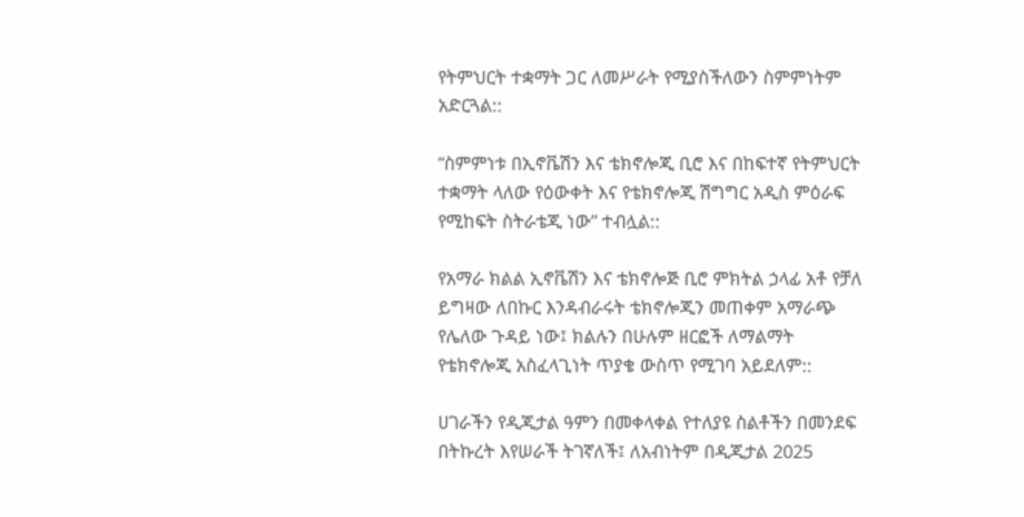የትምህርት ተቋማት ጋር ለመሥራት የሚያስችለውን ስምምነትም አድርጓል::

“ስምምነቱ በኢኖቬሽን እና ቴክኖሎጂ ቢሮ እና በከፍተኛ የትምህርት ተቋማት ላለው የዕውቀት እና የቴክኖሎጂ ሽግግር አዲስ ምዕራፍ የሚከፍት ስትራቴጂ ነው” ተብሏል::

የአማራ ክልል ኢኖቬሽን እና ቴክኖሎጅ ቢሮ ምክትል ኃላፊ አቶ የቻለ ይግዛው ለበኩር እንዳብራሩት ቴክኖሎጂን መጠቀም አማራጭ የሌለው ጉዳይ ነው፤ ክልሉን በሁሉም ዘርፎች ለማልማት የቴክኖሎጂ አስፈላጊነት ጥያቄ ውስጥ የሚገባ አይደለም::

ሀገራችን የዲጂታል ዓምን በመቀላቀል የተለያዩ ስልቶችን በመንደፍ በትኩረት እየሠራች ትገኛለች፤ ለአብነትም በዲጂታል 2025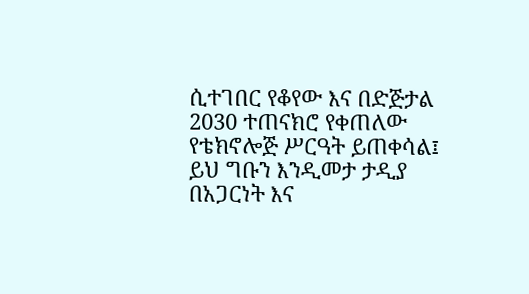ሲተገበር የቆየው እና በድጅታል 2030 ተጠናክሮ የቀጠለው የቴክኖሎጅ ሥርዓት ይጠቀሳል፤ ይህ ግቡን እንዲመታ ታዲያ በአጋርነት እና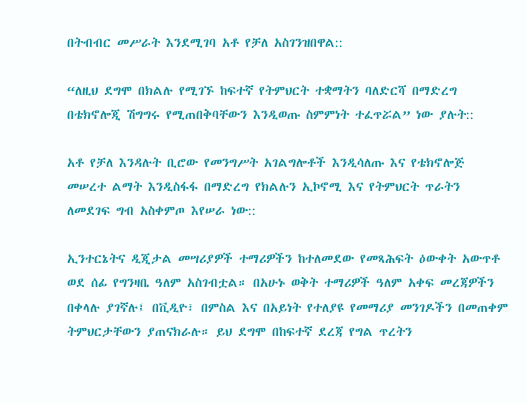በትብብር መሥራት እንደሚገባ አቶ የቻለ አስገንዝበዋል::

“ለዚህ ደግሞ በክልሉ የሚገኙ ከፍተኛ የትምህርት ተቋማትን ባለድርሻ በማድረግ በቴክኖሎጂ ሽግግሩ የሚጠበቅባቸውን እንዲወጡ ስምምነት ተፈጥሯል” ነው ያሉት::

አቶ የቻለ እንዳሉት ቢሮው የመንግሥት አገልግሎቶች እንዲሳለጡ እና የቴክኖሎጅ መሠረተ ልማት እንዲስፋፋ በማድረግ የክልሉን ኢኮኖሚ እና የትምህርት ጥራትን ለመደገፍ ግብ አስቀምጦ እየሠራ ነው::

ኢንተርኔትና ዲጂታል መሣሪያዎች ተማሪዎችን ከተለመደው የመጻሕፍት ዕውቀት አውጥቶ ወደ ሰፊ የግንዛቤ ዓለም አስገብቷል። በአሁኑ ወቅት ተማሪዎች ዓለም አቀፍ መረጃዎችን በቀላሉ ያገኛሉ፤ በቪዲዮ፣ በምስል እና በአይነት የተለያዩ የመማሪያ መንገዶችን በመጠቀም ትምህርታቸውን ያጠናክራሉ። ይህ ደግሞ በከፍተኛ ደረጃ የግል ጥረትን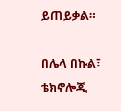ይጠይቃል።

በሌላ በኩል፣ ቴክኖሎጂ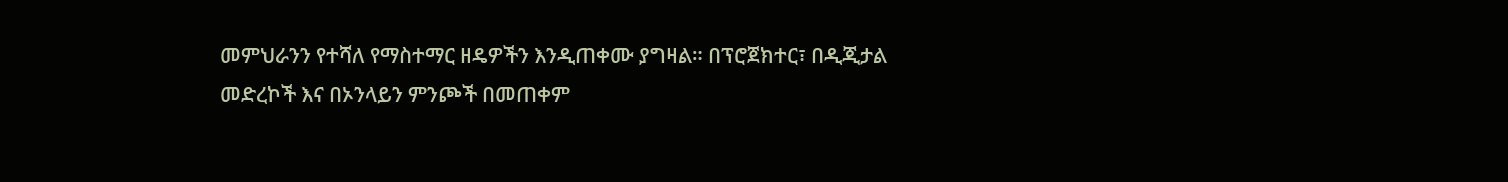መምህራንን የተሻለ የማስተማር ዘዴዎችን እንዲጠቀሙ ያግዛል። በፕሮጀክተር፣ በዲጂታል መድረኮች እና በኦንላይን ምንጮች በመጠቀም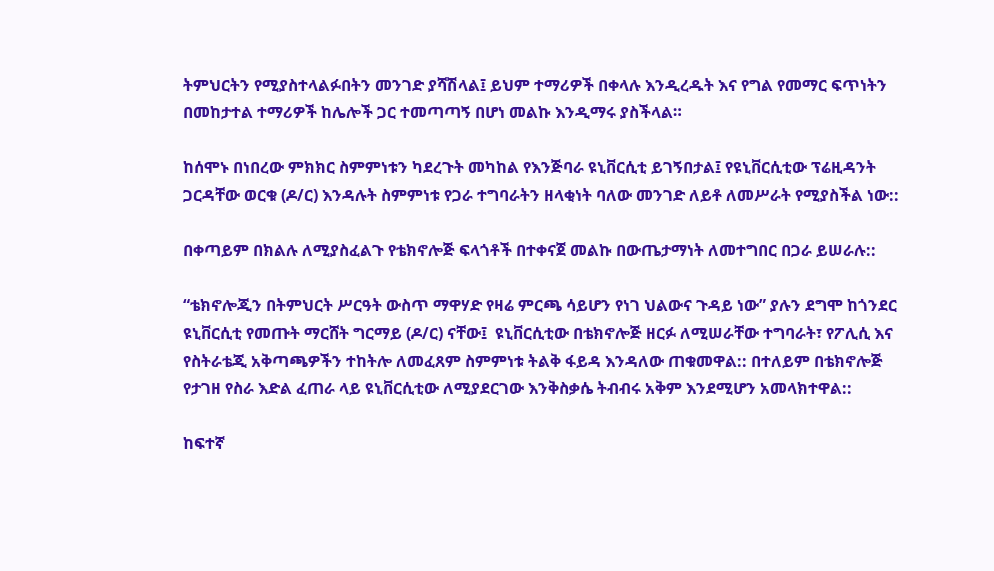ትምህርትን የሚያስተላልፉበትን መንገድ ያሻሽላል፤ ይህም ተማሪዎች በቀላሉ እንዲረዱት እና የግል የመማር ፍጥነትን በመከታተል ተማሪዎች ከሌሎች ጋር ተመጣጣኝ በሆነ መልኩ እንዲማሩ ያስችላል።

ከሰሞኑ በነበረው ምክክር ስምምነቱን ካደረጉት መካከል የእንጅባራ ዩኒቨርሲቲ ይገኝበታል፤ የዩኒቨርሲቲው ፕሬዚዳንት ጋርዳቸው ወርቁ (ዶ/ር) እንዳሉት ስምምነቱ የጋራ ተግባራትን ዘላቂነት ባለው መንገድ ለይቶ ለመሥራት የሚያስችል ነው::

በቀጣይም በክልሉ ለሚያስፈልጉ የቴክኖሎጅ ፍላጎቶች በተቀናጀ መልኩ በውጤታማነት ለመተግበር በጋራ ይሠራሉ::

“ቴክኖሎጂን በትምህርት ሥርዓት ውስጥ ማዋሃድ የዛሬ ምርጫ ሳይሆን የነገ ህልውና ጉዳይ ነው” ያሉን ደግሞ ከጎንደር ዩኒቨርሲቲ የመጡት ማርሸት ግርማይ (ዶ/ር) ናቸው፤  ዩኒቨርሲቲው በቴክኖሎጅ ዘርፉ ለሚሠራቸው ተግባራት፣ የፖሊሲ እና የስትራቴጂ አቅጣጫዎችን ተከትሎ ለመፈጸም ስምምነቱ ትልቅ ፋይዳ እንዳለው ጠቁመዋል:: በተለይም በቴክኖሎጅ የታገዘ የስራ እድል ፈጠራ ላይ ዩኒቨርሲቲው ለሚያደርገው እንቅስቃሴ ትብብሩ አቅም እንደሚሆን አመላክተዋል::

ከፍተኛ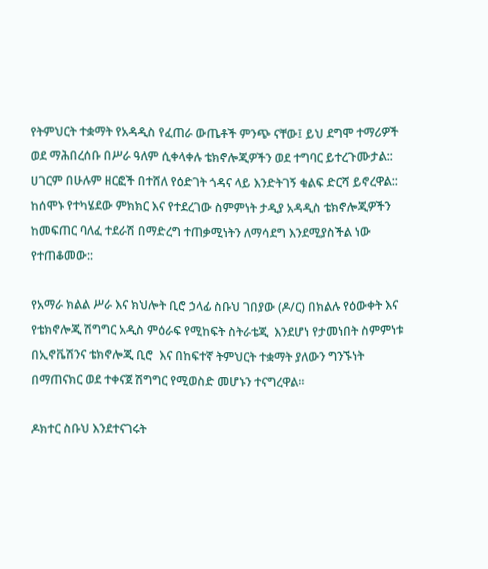የትምህርት ተቋማት የአዳዲስ የፈጠራ ውጤቶች ምንጭ ናቸው፤ ይህ ደግሞ ተማሪዎች ወደ ማሕበረሰቡ በሥራ ዓለም ሲቀላቀሉ ቴክኖሎጂዎችን ወደ ተግባር ይተረጉሙታል:: ሀገርም በሁሉም ዘርፎች በተሸለ የዕድገት ጎዳና ላይ እንድትገኝ ቁልፍ ድርሻ ይኖረዋል:: ከሰሞኑ የተካሄደው ምክክር እና የተደረገው ስምምነት ታዲያ አዳዲስ ቴክኖሎጂዎችን ከመፍጠር ባለፈ ተደራሽ በማድረግ ተጠቃሚነትን ለማሳደግ እንደሚያስችል ነው የተጠቆመው::

የአማራ ክልል ሥራ እና ክህሎት ቢሮ ኃላፊ ስቡህ ገበያው (ዶ/ር) በክልሉ የዕውቀት እና የቴክኖሎጂ ሽግግር አዲስ ምዕራፍ የሚከፍት ስትራቴጂ  እንደሆነ የታመነበት ስምምነቱ በኢኖቬሽንና ቴክኖሎጂ ቢሮ  እና በከፍተኛ ትምህርት ተቋማት ያለውን ግንኙነት በማጠናክር ወደ ተቀናጀ ሽግግር የሚወስድ መሆኑን ተናግረዋል።

ዶክተር ስቡህ እንደተናገሩት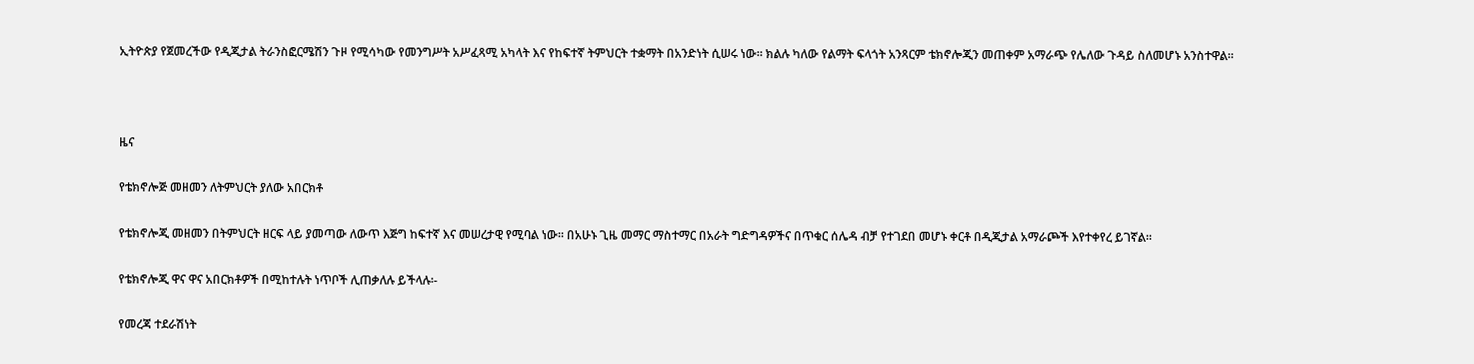ኢትዮጵያ የጀመረችው የዲጂታል ትራንስፎርሜሽን ጉዞ የሚሳካው የመንግሥት አሥፈጻሚ አካላት እና የከፍተኛ ትምህርት ተቋማት በአንድነት ሲሠሩ ነው። ክልሉ ካለው የልማት ፍላጎት አንጻርም ቴክኖሎጂን መጠቀም አማራጭ የሌለው ጉዳይ ስለመሆኑ አንስተዋል።



ዜና

የቴክኖሎጅ መዘመን ለትምህርት ያለው አበርክቶ

የቴክኖሎጂ መዘመን በትምህርት ዘርፍ ላይ ያመጣው ለውጥ እጅግ ከፍተኛ እና መሠረታዊ የሚባል ነው። በአሁኑ ጊዜ መማር ማስተማር በአራት ግድግዳዎችና በጥቁር ሰሌዳ ብቻ የተገደበ መሆኑ ቀርቶ በዲጂታል አማራጮች እየተቀየረ ይገኛል።

የቴክኖሎጂ ዋና ዋና አበርክቶዎች በሚከተሉት ነጥቦች ሊጠቃለሉ ይችላሉ፡-

የመረጃ ተደራሽነት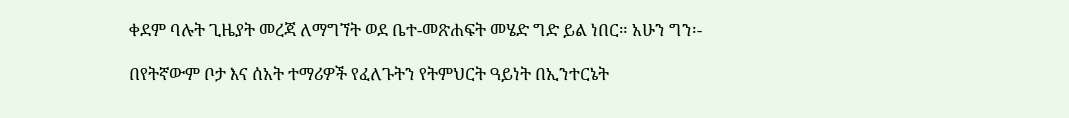ቀደም ባሉት ጊዜያት መረጃ ለማግኘት ወደ ቤተ-መጽሐፍት መሄድ ግድ ይል ነበር። አሁን ግን፡-

በየትኛውም ቦታ እና ሰአት ተማሪዎች የፈለጉትን የትምህርት ዓይነት በኢንተርኔት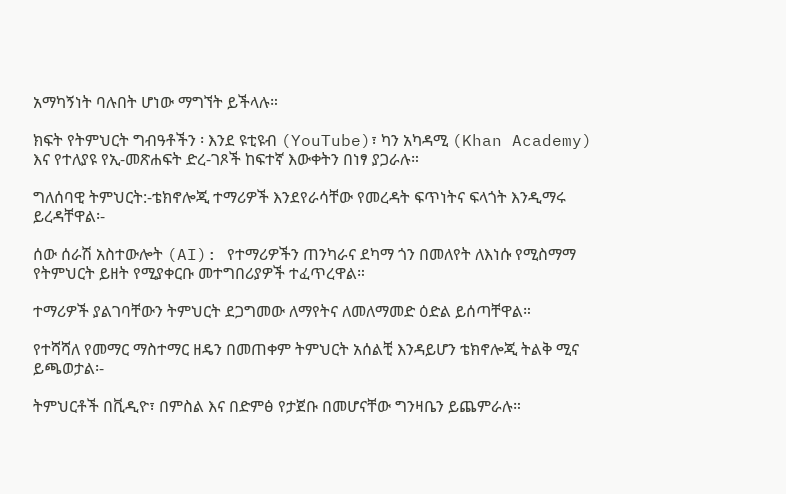አማካኝነት ባሉበት ሆነው ማግኘት ይችላሉ።

ክፍት የትምህርት ግብዓቶችን ፡ እንደ ዩቲዩብ (YouTube)፣ ካን አካዳሚ (Khan Academy) እና የተለያዩ የኢ-መጽሐፍት ድረ-ገጾች ከፍተኛ እውቀትን በነፃ ያጋራሉ።

ግለሰባዊ ትምህርት:-ቴክኖሎጂ ተማሪዎች እንደየራሳቸው የመረዳት ፍጥነትና ፍላጎት እንዲማሩ ይረዳቸዋል፡-

ሰው ሰራሽ አስተውሎት (AI): የተማሪዎችን ጠንካራና ደካማ ጎን በመለየት ለእነሱ የሚስማማ የትምህርት ይዘት የሚያቀርቡ መተግበሪያዎች ተፈጥረዋል።

ተማሪዎች ያልገባቸውን ትምህርት ደጋግመው ለማየትና ለመለማመድ ዕድል ይሰጣቸዋል።

የተሻሻለ የመማር ማስተማር ዘዴን በመጠቀም ትምህርት አሰልቺ እንዳይሆን ቴክኖሎጂ ትልቅ ሚና ይጫወታል፡-

ትምህርቶች በቪዲዮ፣ በምስል እና በድምፅ የታጀቡ በመሆናቸው ግንዛቤን ይጨምራሉ።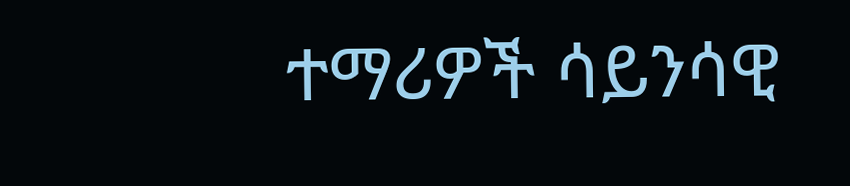ተማሪዎች ሳይንሳዊ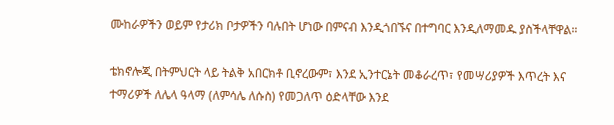ሙከራዎችን ወይም የታሪክ ቦታዎችን ባሉበት ሆነው በምናብ እንዲጎበኙና በተግባር እንዲለማመዱ ያስችላቸዋል።

ቴክኖሎጂ በትምህርት ላይ ትልቅ አበርክቶ ቢኖረውም፣ እንደ ኢንተርኔት መቆራረጥ፣ የመሣሪያዎች እጥረት እና ተማሪዎች ለሌላ ዓላማ (ለምሳሌ ለሱስ) የመጋለጥ ዕድላቸው እንደ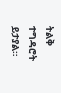ትልቅ ተግዳሮት ይታያል።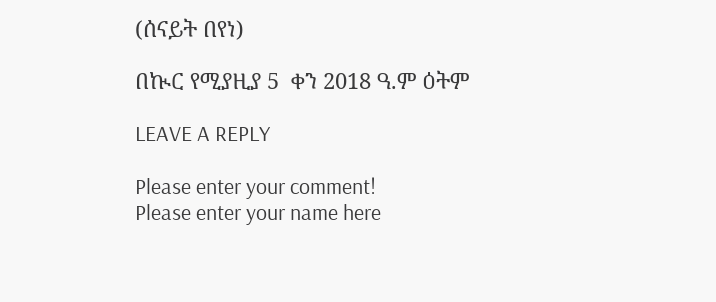(ሰናይት በየነ)

በኲር የሚያዚያ 5  ቀን 2018 ዓ.ም ዕትም

LEAVE A REPLY

Please enter your comment!
Please enter your name here